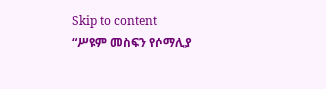Skip to content
“ሥዩም መስፍን የሶማሊያ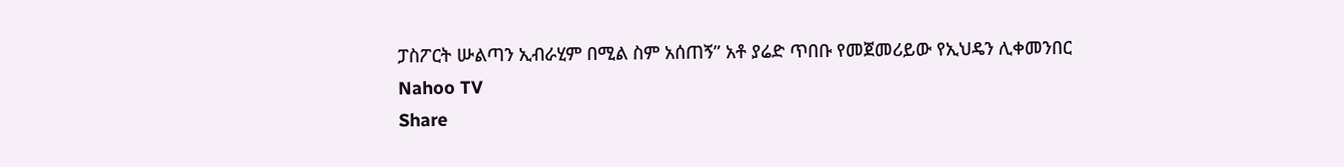ፓስፖርት ሡልጣን ኢብራሂም በሚል ስም አሰጠኝ” አቶ ያሬድ ጥበቡ የመጀመሪይው የኢህዴን ሊቀመንበር
Nahoo TV
Share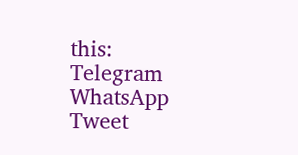this:
Telegram
WhatsApp
Tweet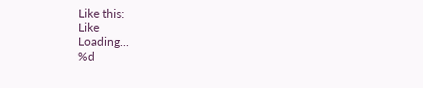Like this:
Like
Loading...
%d